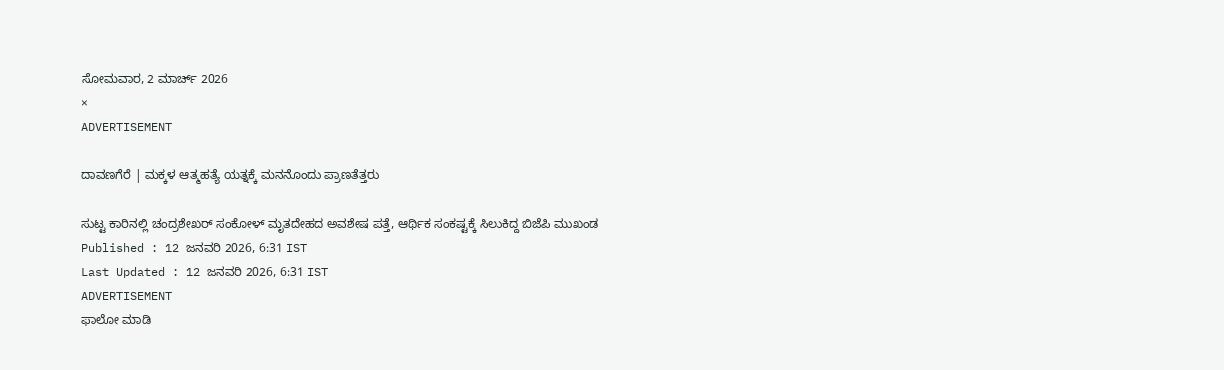ಸೋಮವಾರ, 2 ಮಾರ್ಚ್ 2026
×
ADVERTISEMENT

ದಾವಣಗೆರೆ | ಮಕ್ಕಳ ಆತ್ಮಹತ್ಯೆ ಯತ್ನಕ್ಕೆ ಮನನೊಂದು ಪ್ರಾಣತೆತ್ತರು

ಸುಟ್ಟ ಕಾರಿನಲ್ಲಿ ಚಂದ್ರಶೇಖರ್‌ ಸಂಕೋಳ್‌ ಮೃತದೇಹದ ಅವಶೇಷ ಪತ್ತೆ, ಆರ್ಥಿಕ ಸಂಕಷ್ಟಕ್ಕೆ ಸಿಲುಕಿದ್ದ ಬಿಜೆಪಿ ಮುಖಂಡ
Published : 12 ಜನವರಿ 2026, 6:31 IST
Last Updated : 12 ಜನವರಿ 2026, 6:31 IST
ADVERTISEMENT
ಫಾಲೋ ಮಾಡಿ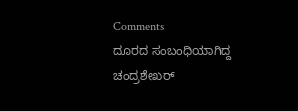Comments
ದೂರದ ಸಂಬಂಧಿಯಾಗಿದ್ದ ಚಂದ್ರಶೇಖರ್‌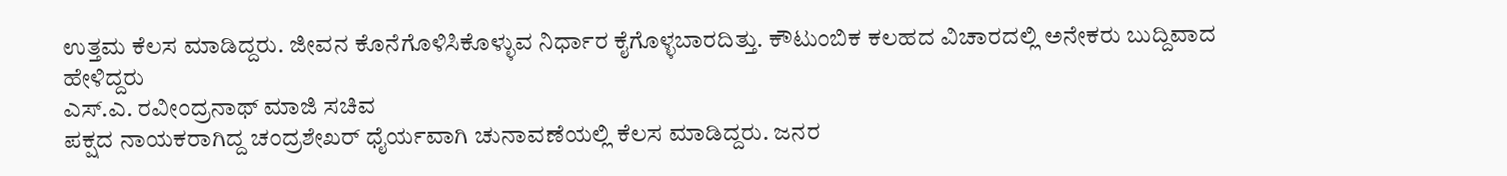ಉತ್ತಮ ಕೆಲಸ ಮಾಡಿದ್ದರು. ಜೀವನ ಕೊನೆಗೊಳಿಸಿಕೊಳ್ಳುವ ನಿರ್ಧಾರ ಕೈಗೊಳ್ಳಬಾರದಿತ್ತು. ಕೌಟುಂಬಿಕ ಕಲಹದ ವಿಚಾರದಲ್ಲಿ ಅನೇಕರು ಬುದ್ದಿವಾದ ಹೇಳಿದ್ದರು
ಎಸ್‌.ಎ. ರವೀಂದ್ರನಾಥ್‌ ಮಾಜಿ ಸಚಿವ
ಪಕ್ಷದ ನಾಯಕರಾಗಿದ್ದ ಚಂದ್ರಶೇಖರ್‌ ಧೈರ್ಯವಾಗಿ ಚುನಾವಣೆಯಲ್ಲಿ ಕೆಲಸ ಮಾಡಿದ್ದರು. ಜನರ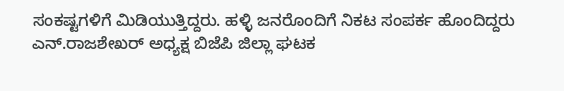ಸಂಕಷ್ಟಗಳಿಗೆ ಮಿಡಿಯುತ್ತಿದ್ದರು. ಹಳ್ಳಿ ಜನರೊಂದಿಗೆ ನಿಕಟ ಸಂಪರ್ಕ ಹೊಂದಿದ್ದರು
ಎನ್‌.ರಾಜಶೇಖರ್‌ ಅಧ್ಯಕ್ಷ ಬಿಜೆಪಿ ಜಿಲ್ಲಾ ಘಟಕ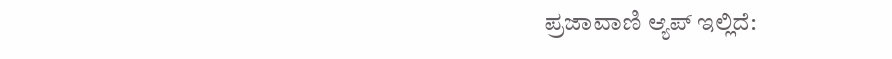ಪ್ರಜಾವಾಣಿ ಆ್ಯಪ್ ಇಲ್ಲಿದೆ: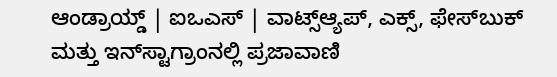ಆಂಡ್ರಾಯ್ಡ್ | ಐಒಎಸ್ | ವಾಟ್ಸ್ಆ್ಯಪ್, ಎಕ್ಸ್, ಫೇಸ್‌ಬುಕ್ ಮತ್ತು ಇನ್‌ಸ್ಟಾಗ್ರಾಂನಲ್ಲಿ ಪ್ರಜಾವಾಣಿ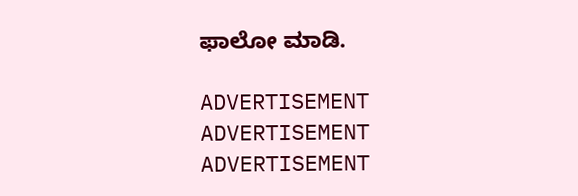ಫಾಲೋ ಮಾಡಿ.

ADVERTISEMENT
ADVERTISEMENT
ADVERTISEMENT